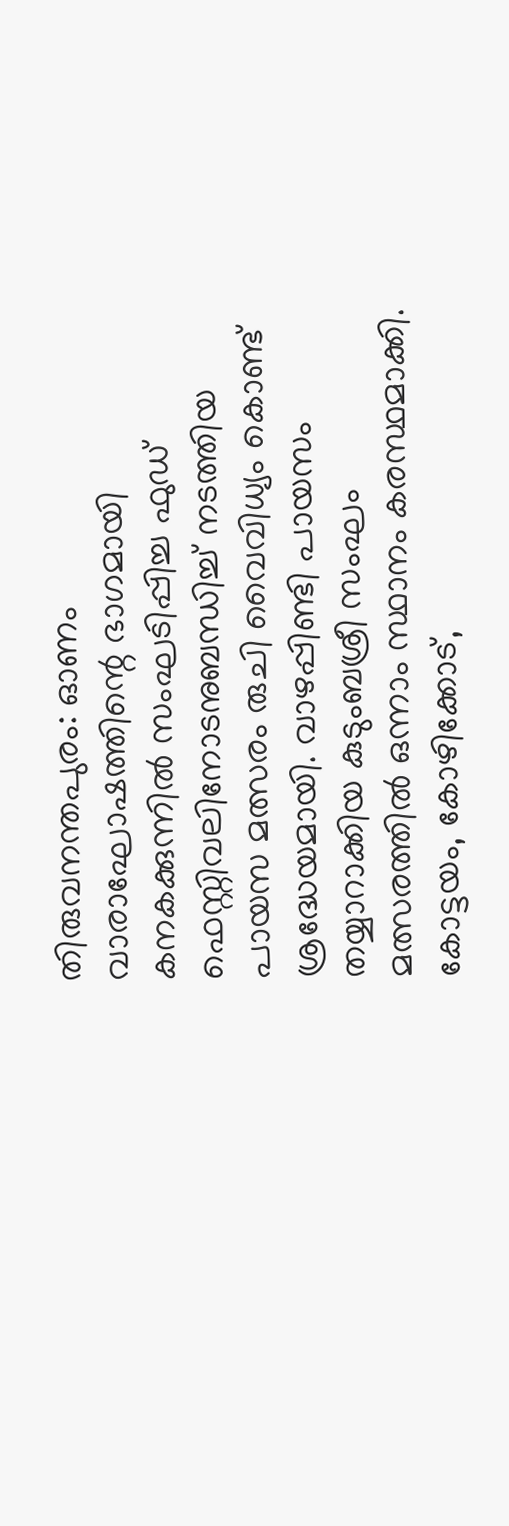തിരുവനന്തപുരം: ഓണം വാരാഘോഷത്തിന്റെ ഭാഗമായി കനകക്കുന്നിൽ സംഘടിപ്പിച്ച ഫുഡ് ഫെസ്റ്റിവലിനോടനുബന്ധിച്ച് നടത്തിയ പായസ മത്സരം രുചി വൈവിധ്യം കൊണ്ട് ശ്രദ്ധേയമായി. വാഴപ്പിണ്ടി പായസം തയ്യാറാക്കിയ കുടുംബശ്രീ സംഘം മത്സരത്തിൽ ഒന്നാം സ്ഥാനം കരസ്ഥമാക്കി. കോട്ടയം, കോഴിക്കോട്,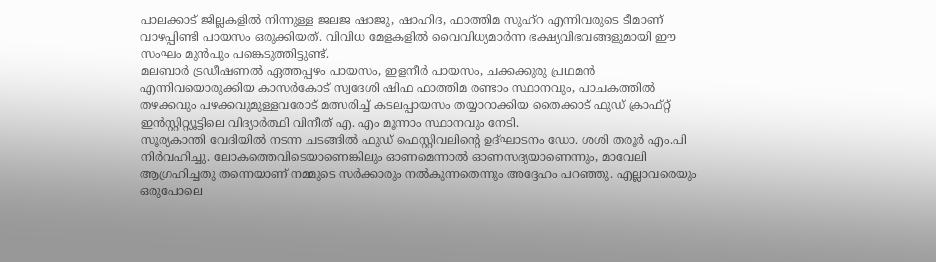പാലക്കാട് ജില്ലകളിൽ നിന്നുള്ള ജലജ ഷാജു, ഷാഹിദ, ഫാത്തിമ സുഹ്റ എന്നിവരുടെ ടീമാണ് വാഴപ്പിണ്ടി പായസം ഒരുക്കിയത്. വിവിധ മേളകളിൽ വൈവിധ്യമാർന്ന ഭക്ഷ്യവിഭവങ്ങളുമായി ഈ സംഘം മുൻപും പങ്കെടുത്തിട്ടുണ്ട്.
മലബാർ ട്രഡീഷണൽ ഏത്തപ്പഴം പായസം, ഇളനീർ പായസം, ചക്കക്കുരു പ്രഥമൻ എന്നിവയൊരുക്കിയ കാസർകോട് സ്വദേശി ഷിഫ ഫാത്തിമ രണ്ടാം സ്ഥാനവും, പാചകത്തിൽ തഴക്കവും പഴക്കവുമുള്ളവരോട് മത്സരിച്ച് കടലപ്പായസം തയ്യാറാക്കിയ തൈക്കാട് ഫുഡ് ക്രാഫ്റ്റ് ഇൻസ്റ്റിറ്റ്യൂട്ടിലെ വിദ്യാർത്ഥി വിനീത് എ. എം മൂന്നാം സ്ഥാനവും നേടി.
സൂര്യകാന്തി വേദിയിൽ നടന്ന ചടങ്ങിൽ ഫുഡ് ഫെസ്റ്റിവലിന്റെ ഉദ്ഘാടനം ഡോ. ശശി തരൂർ എം.പി നിർവഹിച്ചു. ലോകത്തെവിടെയാണെങ്കിലും ഓണമെന്നാൽ ഓണസദ്യയാണെന്നും, മാവേലി ആഗ്രഹിച്ചതു തന്നെയാണ് നമ്മുടെ സർക്കാരും നൽകുന്നതെന്നും അദ്ദേഹം പറഞ്ഞു. എല്ലാവരെയും ഒരുപോലെ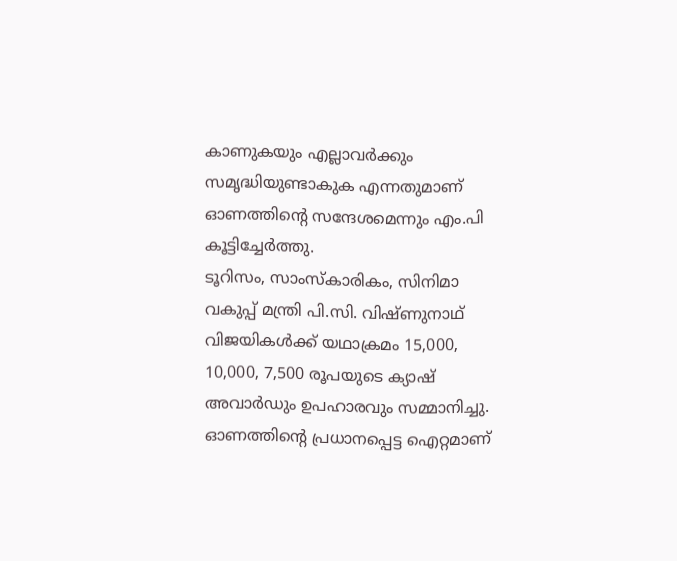കാണുകയും എല്ലാവർക്കും സമൃദ്ധിയുണ്ടാകുക എന്നതുമാണ് ഓണത്തിന്റെ സന്ദേശമെന്നും എം.പി കൂട്ടിച്ചേർത്തു.
ടൂറിസം, സാംസ്കാരികം, സിനിമാ വകുപ്പ് മന്ത്രി പി.സി. വിഷ്ണുനാഥ് വിജയികൾക്ക് യഥാക്രമം 15,000, 10,000, 7,500 രൂപയുടെ ക്യാഷ് അവാർഡും ഉപഹാരവും സമ്മാനിച്ചു. ഓണത്തിന്റെ പ്രധാനപ്പെട്ട ഐറ്റമാണ്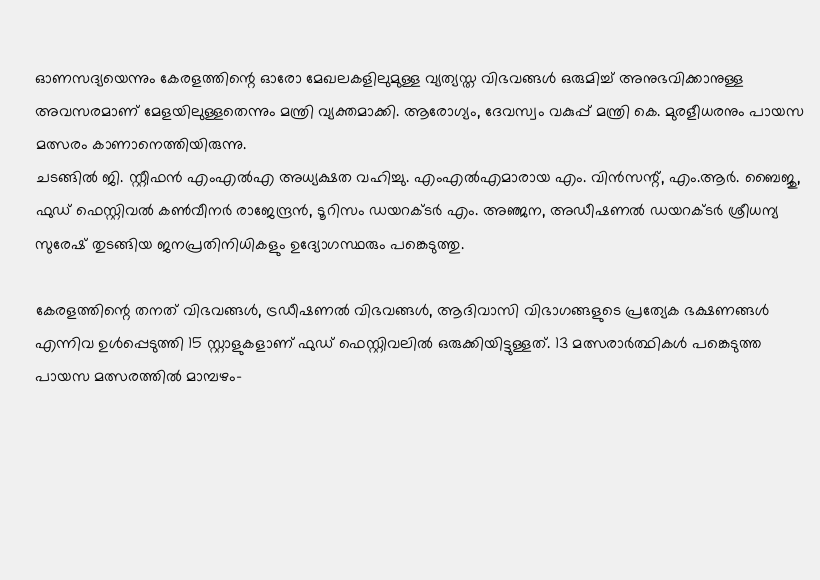ഓണസദ്യയെന്നും കേരളത്തിന്റെ ഓരോ മേഖലകളിലുമുള്ള വ്യത്യസ്ത വിഭവങ്ങൾ ഒരുമിച്ച് അനുഭവിക്കാനുള്ള അവസരമാണ് മേളയിലുള്ളതെന്നും മന്ത്രി വ്യക്തമാക്കി. ആരോഗ്യം, ദേവസ്വം വകുപ്പ് മന്ത്രി കെ. മുരളീധരനും പായസ മത്സരം കാണാനെത്തിയിരുന്നു.
ചടങ്ങിൽ ജി. സ്റ്റീഫൻ എംഎൽഎ അധ്യക്ഷത വഹിച്ചു. എംഎൽഎമാരായ എം. വിൻസന്റ്, എം.ആർ. ബൈജു, ഫുഡ് ഫെസ്റ്റിവൽ കൺവീനർ രാജേന്ദ്രൻ, ടൂറിസം ഡയറക്ടർ എം. അഞ്ജന, അഡീഷണൽ ഡയറക്ടർ ശ്രീധന്യ സുരേഷ് തുടങ്ങിയ ജനപ്രതിനിധികളും ഉദ്യോഗസ്ഥരും പങ്കെടുത്തു.

കേരളത്തിന്റെ തനത് വിഭവങ്ങൾ, ട്രഡീഷണൽ വിഭവങ്ങൾ, ആദിവാസി വിഭാഗങ്ങളുടെ പ്രത്യേക ഭക്ഷണങ്ങൾ എന്നിവ ഉൾപ്പെടുത്തി 15 സ്റ്റാളുകളാണ് ഫുഡ് ഫെസ്റ്റിവലിൽ ഒരുക്കിയിട്ടുള്ളത്. 13 മത്സരാർത്ഥികൾ പങ്കെടുത്ത പായസ മത്സരത്തിൽ മാമ്പഴം-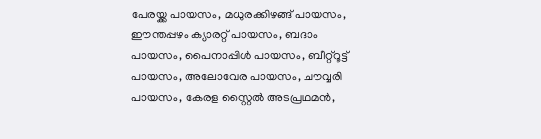പേരയ്ക്ക പായസം, മധുരക്കിഴങ്ങ് പായസം, ഈന്തപ്പഴം ക്യാരറ്റ് പായസം, ബദാം പായസം, പൈനാപ്പിൾ പായസം, ബീറ്റ്റൂട്ട് പായസം, അലോവേര പായസം, ചൗവ്വരി പായസം, കേരള സ്റ്റൈൽ അടപ്രഥമൻ,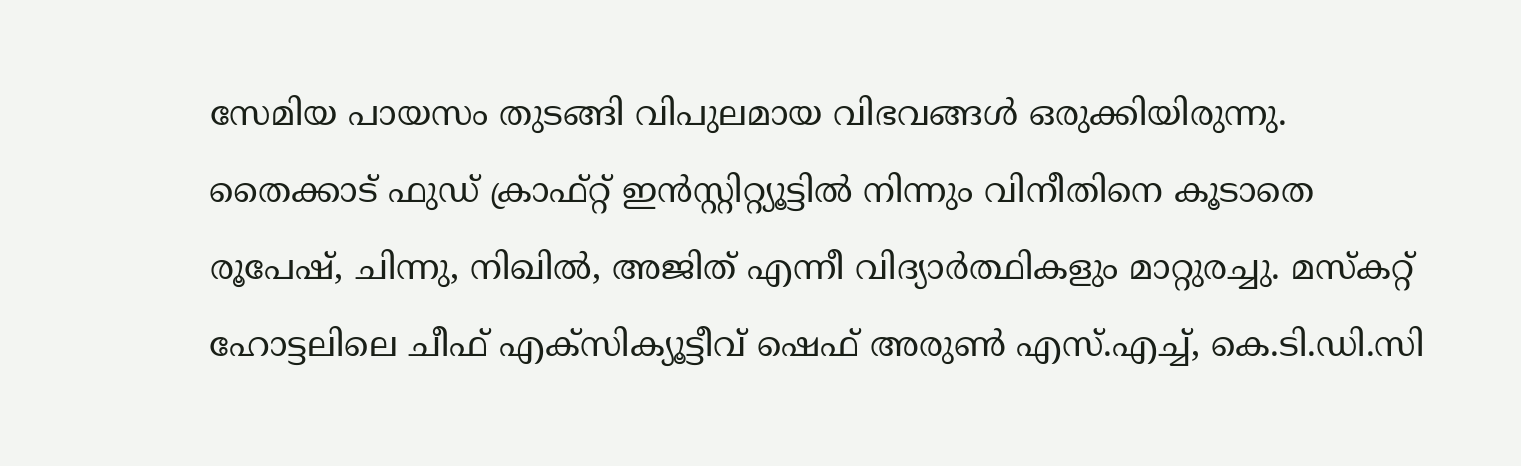സേമിയ പായസം തുടങ്ങി വിപുലമായ വിഭവങ്ങൾ ഒരുക്കിയിരുന്നു. തൈക്കാട് ഫുഡ് ക്രാഫ്റ്റ് ഇൻസ്റ്റിറ്റ്യൂട്ടിൽ നിന്നും വിനീതിനെ കൂടാതെ രൂപേഷ്, ചിന്നു, നിഖിൽ, അജിത് എന്നീ വിദ്യാർത്ഥികളും മാറ്റുരച്ചു. മസ്കറ്റ് ഹോട്ടലിലെ ചീഫ് എക്സിക്യൂട്ടീവ് ഷെഫ് അരുൺ എസ്.എച്ച്, കെ.ടി.ഡി.സി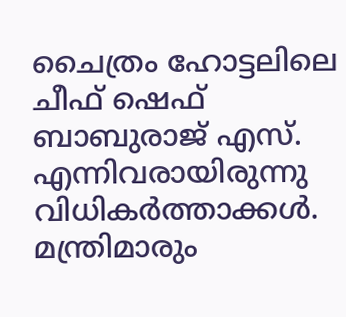ചൈത്രം ഹോട്ടലിലെ ചീഫ് ഷെഫ് ബാബുരാജ് എസ്. എന്നിവരായിരുന്നു വിധികർത്താക്കൾ. മന്ത്രിമാരും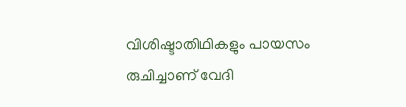വിശിഷ്ടാതിഥികളും പായസം രുചിച്ചാണ് വേദി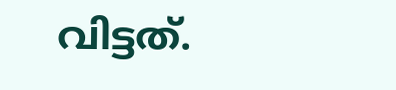വിട്ടത്.